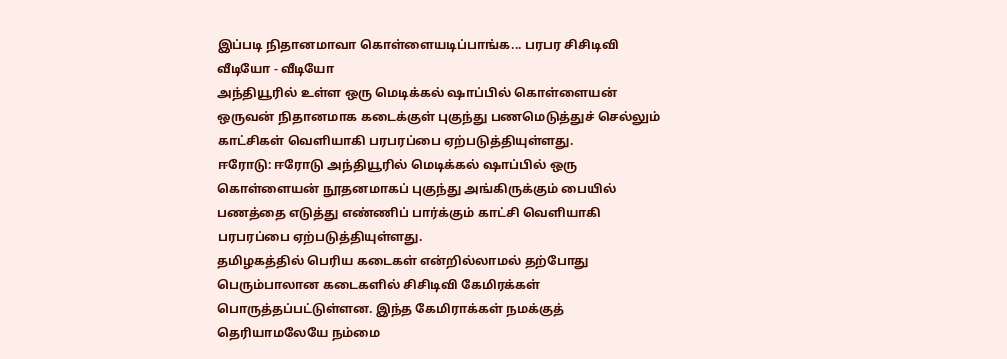இப்படி நிதானமாவா கொள்ளையடிப்பாங்க... பரபர சிசிடிவி வீடியோ - வீடியோ
அந்தியூரில் உள்ள ஒரு மெடிக்கல் ஷாப்பில் கொள்ளையன் ஒருவன் நிதானமாக கடைக்குள் புகுந்து பணமெடுத்துச் செல்லும் காட்சிகள் வெளியாகி பரபரப்பை ஏற்படுத்தியுள்ளது.
ஈரோடு: ஈரோடு அந்தியூரில் மெடிக்கல் ஷாப்பில் ஒரு கொள்ளையன் நூதனமாகப் புகுந்து அங்கிருக்கும் பையில் பணத்தை எடுத்து எண்ணிப் பார்க்கும் காட்சி வெளியாகி பரபரப்பை ஏற்படுத்தியுள்ளது.
தமிழகத்தில் பெரிய கடைகள் என்றில்லாமல் தற்போது பெரும்பாலான கடைகளில் சிசிடிவி கேமிரக்கள் பொருத்தப்பட்டுள்ளன. இந்த கேமிராக்கள் நமக்குத் தெரியாமலேயே நம்மை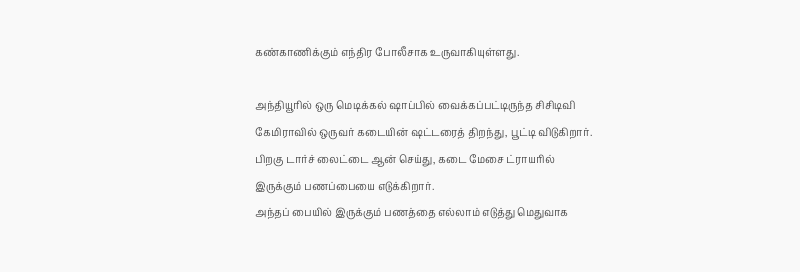கண்காணிக்கும் எந்திர போலீசாக உருவாகியுள்ளது.

அந்தியூரில் ஒரு மெடிக்கல் ஷாப்பில் வைக்கப்பட்டிருந்த சிசிடிவி கேமிராவில் ஒருவர் கடையின் ஷட்டரைத் திறந்து, பூட்டி விடுகிறார். பிறகு டார்ச் லைட்டை ஆன் செய்து, கடை மேசை ட்ராயரில் இருக்கும் பணப்பையை எடுக்கிறார்.
அந்தப் பையில் இருக்கும் பணத்தை எல்லாம் எடுத்து மெதுவாக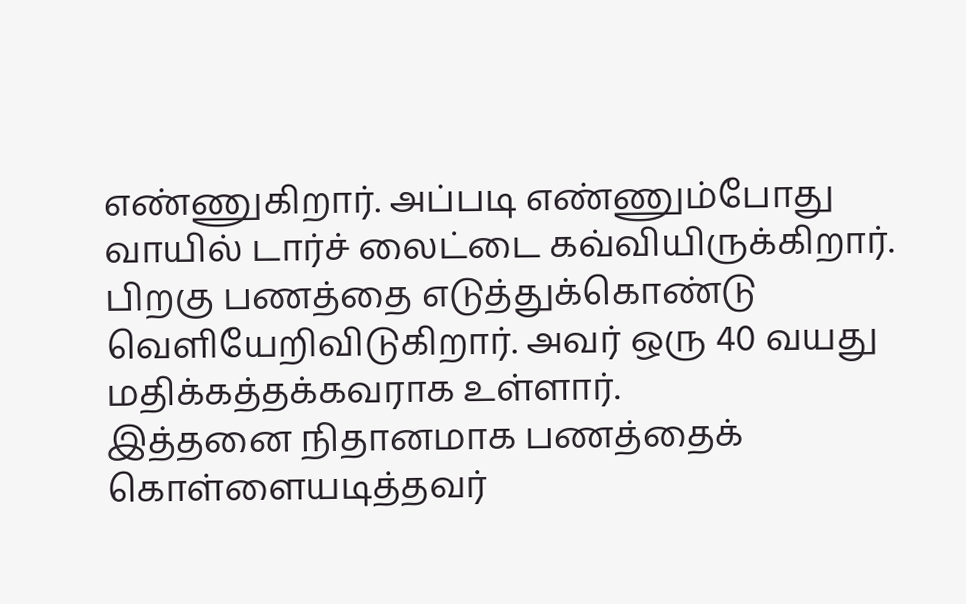எண்ணுகிறார். அப்படி எண்ணும்போது வாயில் டார்ச் லைட்டை கவ்வியிருக்கிறார். பிறகு பணத்தை எடுத்துக்கொண்டு வெளியேறிவிடுகிறார். அவர் ஒரு 40 வயது மதிக்கத்தக்கவராக உள்ளார்.
இத்தனை நிதானமாக பணத்தைக் கொள்ளையடித்தவர்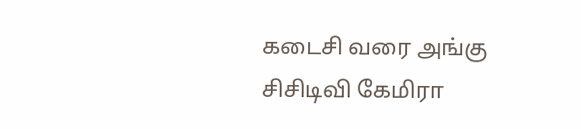கடைசி வரை அங்கு சிசிடிவி கேமிரா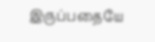இருப்பதையே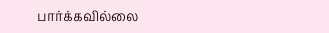பார்க்கவில்லை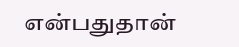என்பதுதான்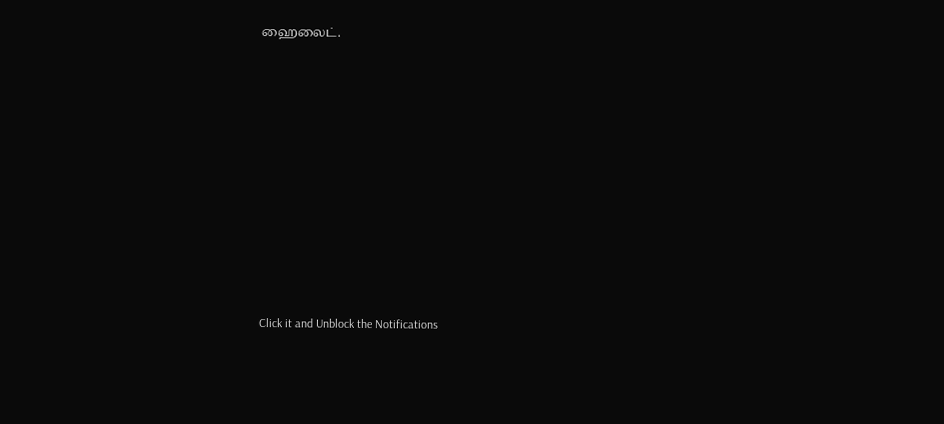ஹைலைட்.












Click it and Unblock the Notifications